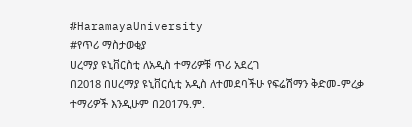#HaramayaUniversity
#የጥሪ ማስታወቂያ
ሀረማያ ዩኒቨርስቲ ለአዲስ ተማሪዎቹ ጥሪ አደረገ
በ2018 በሀረማያ ዩኒቨርሲቲ አዲስ ለተመደባችሁ የፍሬሽማን ቅድመ-ምረቃ ተማሪዎች እንዲሁም በ2017ዓ.ም.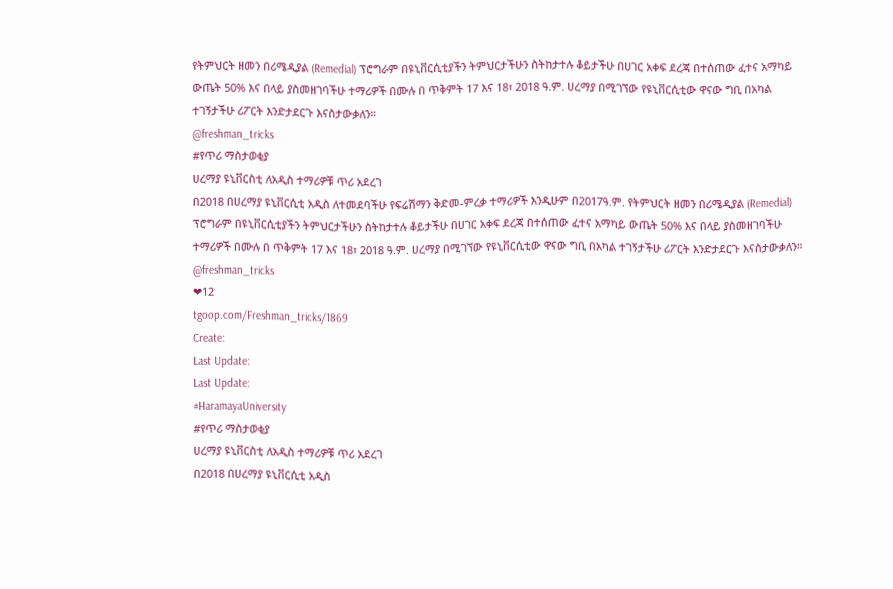የትምህርት ዘመን በሪሜዲያል (Remedial) ፕሮግራም በዩኒቨርሲቲያችን ትምህርታችሁን ስትከታተሉ ቆይታችሁ በሀገር አቀፍ ደረጃ በተሰጠው ፈተና አማካይ ውጤት 50% እና በላይ ያስመዘገባችሁ ተማሪዎች በሙሉ በ ጥቅምት 17 እና 18፣ 2018 ዓ.ም. ሀረማያ በሚገኘው የዩኒቨርሲቲው ዋናው ግቢ በአካል ተገኝታችሁ ሪፖርት እንድታደርጉ እናስታውቃለን።
@freshman_tricks
#የጥሪ ማስታወቂያ
ሀረማያ ዩኒቨርስቲ ለአዲስ ተማሪዎቹ ጥሪ አደረገ
በ2018 በሀረማያ ዩኒቨርሲቲ አዲስ ለተመደባችሁ የፍሬሽማን ቅድመ-ምረቃ ተማሪዎች እንዲሁም በ2017ዓ.ም. የትምህርት ዘመን በሪሜዲያል (Remedial) ፕሮግራም በዩኒቨርሲቲያችን ትምህርታችሁን ስትከታተሉ ቆይታችሁ በሀገር አቀፍ ደረጃ በተሰጠው ፈተና አማካይ ውጤት 50% እና በላይ ያስመዘገባችሁ ተማሪዎች በሙሉ በ ጥቅምት 17 እና 18፣ 2018 ዓ.ም. ሀረማያ በሚገኘው የዩኒቨርሲቲው ዋናው ግቢ በአካል ተገኝታችሁ ሪፖርት እንድታደርጉ እናስታውቃለን።
@freshman_tricks
❤12
tgoop.com/Freshman_tricks/1869
Create:
Last Update:
Last Update:
#HaramayaUniversity
#የጥሪ ማስታወቂያ
ሀረማያ ዩኒቨርስቲ ለአዲስ ተማሪዎቹ ጥሪ አደረገ
በ2018 በሀረማያ ዩኒቨርሲቲ አዲስ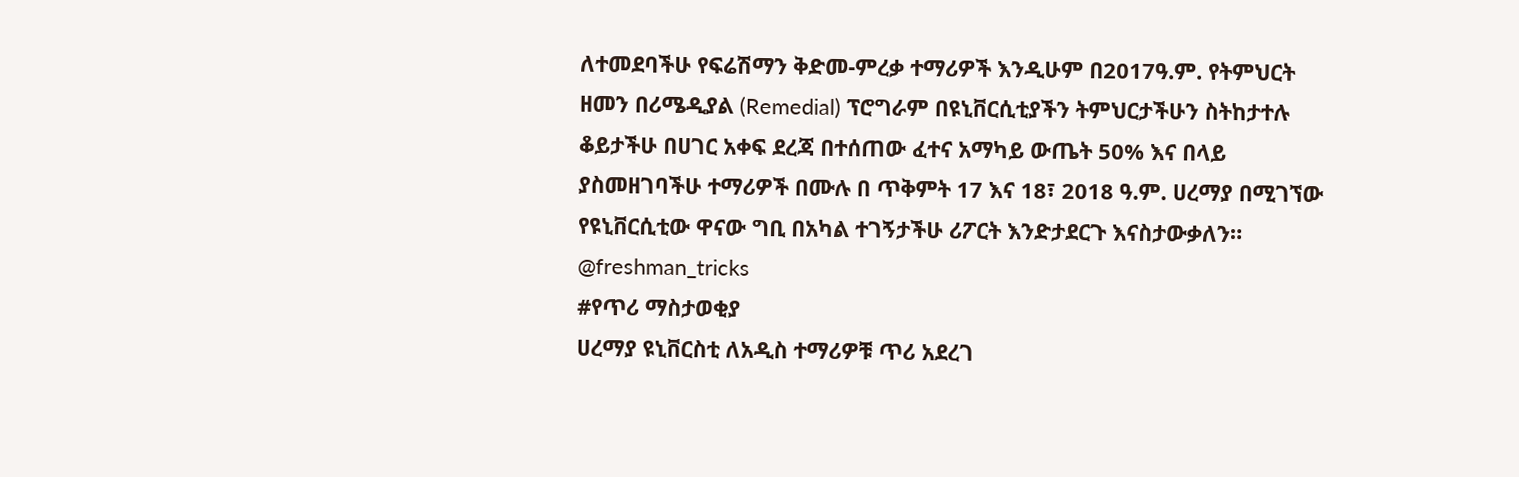ለተመደባችሁ የፍሬሽማን ቅድመ-ምረቃ ተማሪዎች እንዲሁም በ2017ዓ.ም. የትምህርት ዘመን በሪሜዲያል (Remedial) ፕሮግራም በዩኒቨርሲቲያችን ትምህርታችሁን ስትከታተሉ ቆይታችሁ በሀገር አቀፍ ደረጃ በተሰጠው ፈተና አማካይ ውጤት 50% እና በላይ ያስመዘገባችሁ ተማሪዎች በሙሉ በ ጥቅምት 17 እና 18፣ 2018 ዓ.ም. ሀረማያ በሚገኘው የዩኒቨርሲቲው ዋናው ግቢ በአካል ተገኝታችሁ ሪፖርት እንድታደርጉ እናስታውቃለን።
@freshman_tricks
#የጥሪ ማስታወቂያ
ሀረማያ ዩኒቨርስቲ ለአዲስ ተማሪዎቹ ጥሪ አደረገ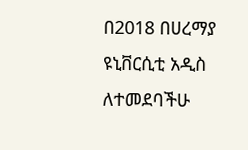በ2018 በሀረማያ ዩኒቨርሲቲ አዲስ ለተመደባችሁ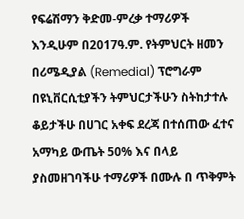የፍሬሽማን ቅድመ-ምረቃ ተማሪዎች እንዲሁም በ2017ዓ.ም. የትምህርት ዘመን በሪሜዲያል (Remedial) ፕሮግራም በዩኒቨርሲቲያችን ትምህርታችሁን ስትከታተሉ ቆይታችሁ በሀገር አቀፍ ደረጃ በተሰጠው ፈተና አማካይ ውጤት 50% እና በላይ ያስመዘገባችሁ ተማሪዎች በሙሉ በ ጥቅምት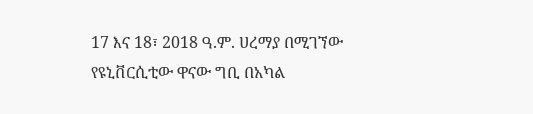17 እና 18፣ 2018 ዓ.ም. ሀረማያ በሚገኘው የዩኒቨርሲቲው ዋናው ግቢ በአካል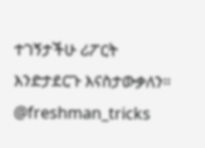ተገኝታችሁ ሪፖርት እንድታደርጉ እናስታውቃለን።
@freshman_tricks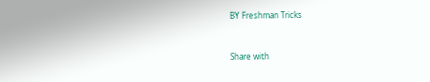BY Freshman Tricks


Share with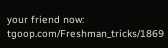your friend now:
tgoop.com/Freshman_tricks/1869